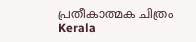പ്രതീകാത്മക ചിത്രം
Kerala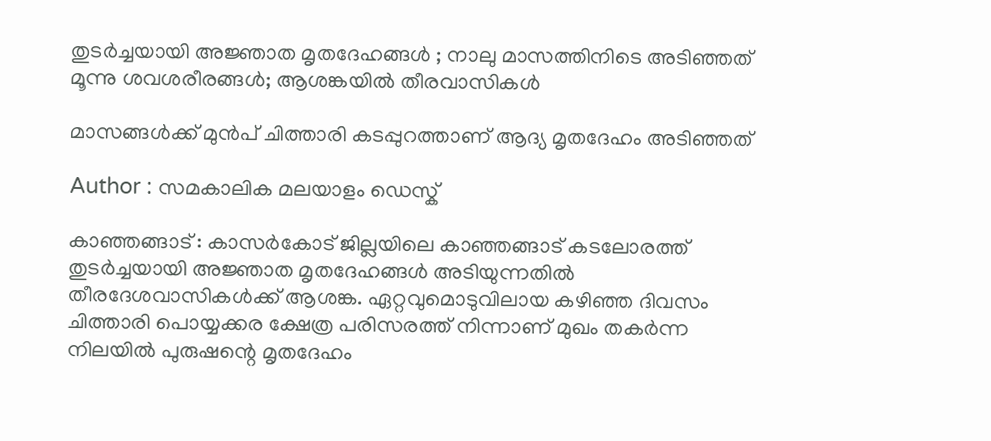തുടര്‍ച്ചയായി അജ്ഞാത മൃതദേഹങ്ങള്‍ ; നാലു മാസത്തിനിടെ അടിഞ്ഞത് മൂന്നു ശവശരീരങ്ങള്‍; ആശങ്കയില്‍ തീരവാസികള്‍

മാസങ്ങള്‍ക്ക് മുന്‍പ് ചിത്താരി കടപ്പുറത്താണ് ആദ്യ മൃതദേഹം അടിഞ്ഞത്

Author : സമകാലിക മലയാളം ഡെസ്ക്

കാഞ്ഞങ്ങാട് : കാസര്‍കോട് ജില്ലയിലെ കാഞ്ഞങ്ങാട് കടലോരത്ത് തുടര്‍ച്ചയായി അജ്ഞാത മൃതദേഹങ്ങള്‍ അടിയുന്നതില്‍ തീരദേശവാസികള്‍ക്ക് ആശങ്ക. ഏറ്റവുമൊടുവിലായ കഴിഞ്ഞ ദിവസം ചിത്താരി പൊയ്യക്കര ക്ഷേത്ര പരിസരത്ത് നിന്നാണ് മുഖം തകര്‍ന്ന നിലയില്‍ പുരുഷന്റെ മൃതദേഹം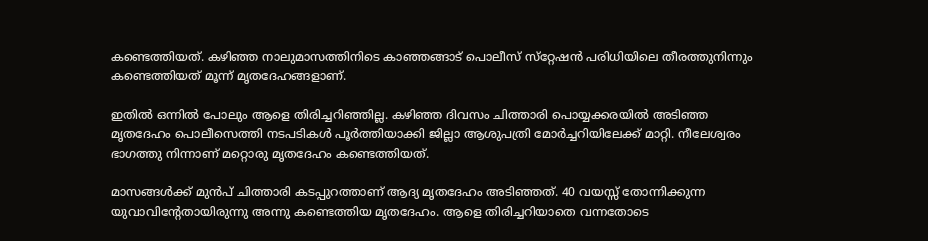കണ്ടെത്തിയത്. കഴിഞ്ഞ നാലുമാസത്തിനിടെ കാഞ്ഞങ്ങാട് പൊലീസ് സ്‌റ്റേഷന്‍ പരിധിയിലെ തീരത്തുനിന്നും കണ്ടെത്തിയത് മൂന്ന് മൃതദേഹങ്ങളാണ്.

ഇതില്‍ ഒന്നില്‍ പോലും ആളെ തിരിച്ചറിഞ്ഞില്ല. കഴിഞ്ഞ ദിവസം ചിത്താരി പൊയ്യക്കരയില്‍ അടിഞ്ഞ മൃതദേഹം പൊലീസെത്തി നടപടികള്‍ പൂര്‍ത്തിയാക്കി ജില്ലാ ആശുപത്രി മോര്‍ച്ചറിയിലേക്ക് മാറ്റി. നീലേശ്വരം ഭാഗത്തു നിന്നാണ് മറ്റൊരു മൃതദേഹം കണ്ടെത്തിയത്.

മാസങ്ങള്‍ക്ക് മുന്‍പ് ചിത്താരി കടപ്പുറത്താണ് ആദ്യ മൃതദേഹം അടിഞ്ഞത്. 40 വയസ്സ് തോന്നിക്കുന്ന യുവാവിന്റേതായിരുന്നു അന്നു കണ്ടെത്തിയ മൃതദേഹം. ആളെ തിരിച്ചറിയാതെ വന്നതോടെ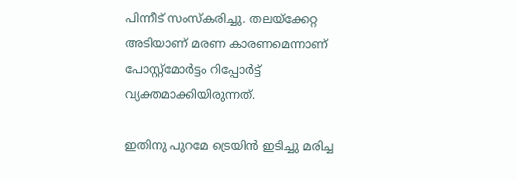പിന്നീട് സംസ്‌കരിച്ചു. തലയ്‌ക്കേറ്റ അടിയാണ് മരണ കാരണമെന്നാണ് പോസ്റ്റ്‌മോര്‍ട്ടം റിപ്പോര്‍ട്ട് വ്യക്തമാക്കിയിരുന്നത്.

ഇതിനു പുറമേ ട്രെയിന്‍ ഇടിച്ചു മരിച്ച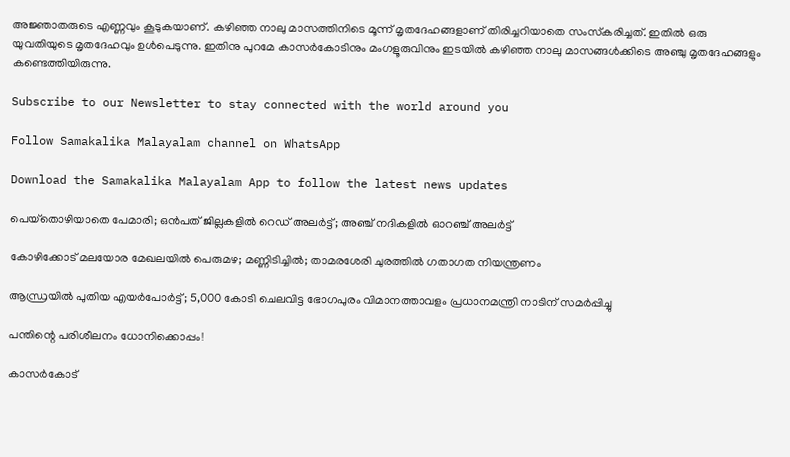അജ്ഞാതരുടെ എണ്ണവും കൂടുകയാണ്. കഴിഞ്ഞ നാലു മാസത്തിനിടെ മൂന്ന് മൃതദേഹങ്ങളാണ് തിരിച്ചറിയാതെ സംസ്‌കരിച്ചത്. ഇതില്‍ ഒരു യുവതിയുടെ മൃതദേഹവും ഉള്‍പെടുന്നു. ഇതിനു പുറമേ കാസര്‍കോടിനും മംഗളൂരുവിനും ഇടയില്‍ കഴിഞ്ഞ നാലു മാസങ്ങള്‍ക്കിടെ അഞ്ചു മൃതദേഹങ്ങളും കണ്ടെത്തിയിരുന്നു.

Subscribe to our Newsletter to stay connected with the world around you

Follow Samakalika Malayalam channel on WhatsApp

Download the Samakalika Malayalam App to follow the latest news updates

പെയ്‌തൊഴിയാതെ പേമാരി; ഒന്‍പത് ജില്ലകളില്‍ റെഡ് അലര്‍ട്ട്; അഞ്ച് നദികളില്‍ ഓറഞ്ച് അലര്‍ട്ട്

കോഴിക്കോട് മലയോര മേഖലയില്‍ പെരുമഴ; മണ്ണിടിച്ചില്‍; താമരശേരി ചുരത്തില്‍ ഗതാഗത നിയന്ത്രണം

ആന്ധ്രയില്‍ പുതിയ എയര്‍പോര്‍ട്ട്; 5,000 കോടി ചെലവിട്ട ഭോഗപുരം വിമാനത്താവളം പ്രധാനമന്ത്രി നാടിന് സമര്‍പ്പിച്ചു

പന്തിന്റെ പരിശീലനം ധോനിക്കൊപ്പം!

കാസര്‍കോട്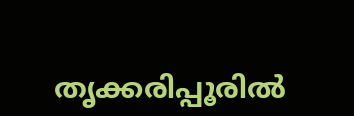തൃക്കരിപ്പൂരില്‍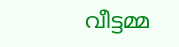വീട്ടമ്മ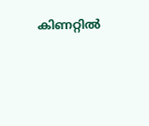കിണറ്റില്‍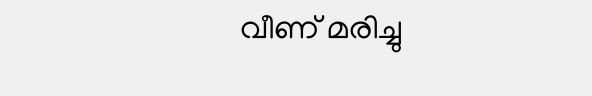വീണ് മരിച്ചു